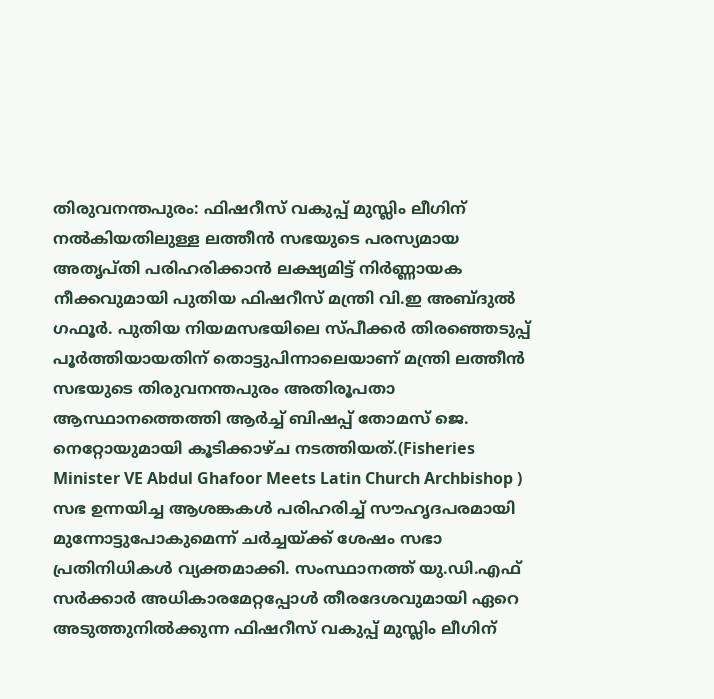തിരുവനന്തപുരം: ഫിഷറീസ് വകുപ്പ് മുസ്ലിം ലീഗിന് നൽകിയതിലുള്ള ലത്തീൻ സഭയുടെ പരസ്യമായ അതൃപ്തി പരിഹരിക്കാൻ ലക്ഷ്യമിട്ട് നിർണ്ണായക നീക്കവുമായി പുതിയ ഫിഷറീസ് മന്ത്രി വി.ഇ അബ്ദുൽ ഗഫൂർ. പുതിയ നിയമസഭയിലെ സ്പീക്കർ തിരഞ്ഞെടുപ്പ് പൂർത്തിയായതിന് തൊട്ടുപിന്നാലെയാണ് മന്ത്രി ലത്തീൻ സഭയുടെ തിരുവനന്തപുരം അതിരൂപതാ ആസ്ഥാനത്തെത്തി ആർച്ച് ബിഷപ്പ് തോമസ് ജെ. നെറ്റോയുമായി കൂടിക്കാഴ്ച നടത്തിയത്.(Fisheries Minister VE Abdul Ghafoor Meets Latin Church Archbishop )
സഭ ഉന്നയിച്ച ആശങ്കകൾ പരിഹരിച്ച് സൗഹൃദപരമായി മുന്നോട്ടുപോകുമെന്ന് ചർച്ചയ്ക്ക് ശേഷം സഭാ പ്രതിനിധികൾ വ്യക്തമാക്കി. സംസ്ഥാനത്ത് യു.ഡി.എഫ് സർക്കാർ അധികാരമേറ്റപ്പോൾ തീരദേശവുമായി ഏറെ അടുത്തുനിൽക്കുന്ന ഫിഷറീസ് വകുപ്പ് മുസ്ലിം ലീഗിന്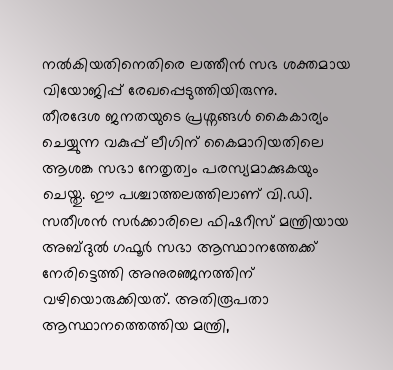നൽകിയതിനെതിരെ ലത്തീൻ സഭ ശക്തമായ വിയോജിപ്പ് രേഖപ്പെടുത്തിയിരുന്നു.
തീരദേശ ജനതയുടെ പ്രശ്നങ്ങൾ കൈകാര്യം ചെയ്യുന്ന വകുപ്പ് ലീഗിന് കൈമാറിയതിലെ ആശങ്ക സഭാ നേതൃത്വം പരസ്യമാക്കുകയും ചെയ്തു. ഈ പശ്ചാത്തലത്തിലാണ് വി.ഡി. സതീശൻ സർക്കാരിലെ ഫിഷറീസ് മന്ത്രിയായ അബ്ദുൽ ഗഫൂർ സഭാ ആസ്ഥാനത്തേക്ക് നേരിട്ടെത്തി അനുരഞ്ജനത്തിന് വഴിയൊരുക്കിയത്. അതിരൂപതാ ആസ്ഥാനത്തെത്തിയ മന്ത്രി,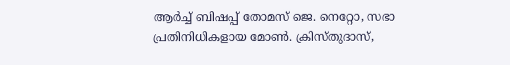ആർച്ച് ബിഷപ്പ് തോമസ് ജെ. നെറ്റോ, സഭാ പ്രതിനിധികളായ മോൺ. ക്രിസ്തുദാസ്,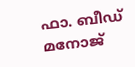ഫാ. ബീഡ് മനോജ്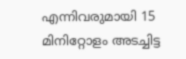എന്നിവരുമായി 15 മിനിറ്റോളം അടച്ചിട്ട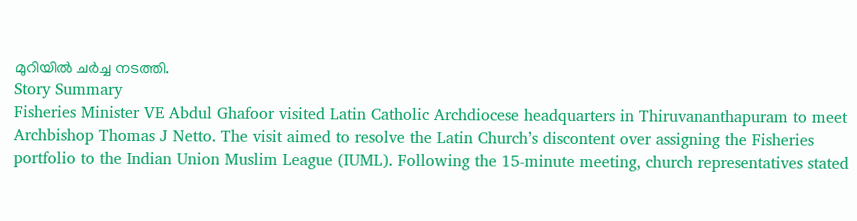മുറിയിൽ ചർച്ച നടത്തി.
Story Summary
Fisheries Minister VE Abdul Ghafoor visited Latin Catholic Archdiocese headquarters in Thiruvananthapuram to meet Archbishop Thomas J Netto. The visit aimed to resolve the Latin Church’s discontent over assigning the Fisheries portfolio to the Indian Union Muslim League (IUML). Following the 15-minute meeting, church representatives stated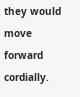they would move forward cordially.